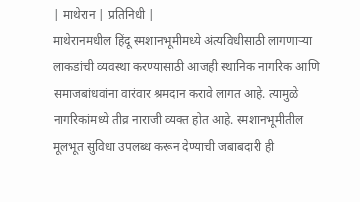| माथेरान | प्रतिनिधी |
माथेरानमधील हिंदू स्मशानभूमीमध्ये अंत्यविधीसाठी लागणाऱ्या लाकडांची व्यवस्था करण्यासाठी आजही स्थानिक नागरिक आणि समाजबांधवांना वारंवार श्रमदान करावे लागत आहे. त्यामुळे नागरिकांमध्ये तीव्र नाराजी व्यक्त होत आहे. स्मशानभूमीतील मूलभूत सुविधा उपलब्ध करून देण्याची जबाबदारी ही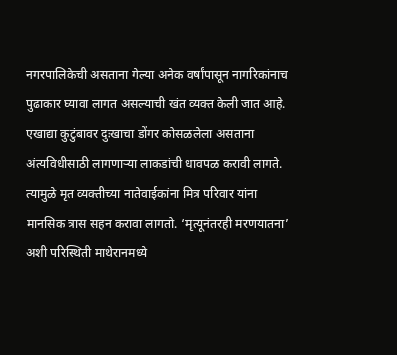नगरपालिकेची असताना गेल्या अनेक वर्षांपासून नागरिकांनाच पुढाकार घ्यावा लागत असल्याची खंत व्यक्त केली जात आहे.
एखाद्या कुटुंबावर दुःखाचा डोंगर कोसळलेला असताना अंत्यविधीसाठी लागणाऱ्या लाकडांची धावपळ करावी लागते. त्यामुळे मृत व्यक्तीच्या नातेवाईकांना मित्र परिवार यांना मानसिक त्रास सहन करावा लागतो. ‘मृत्यूनंतरही मरणयातना’ अशी परिस्थिती माथेरानमध्ये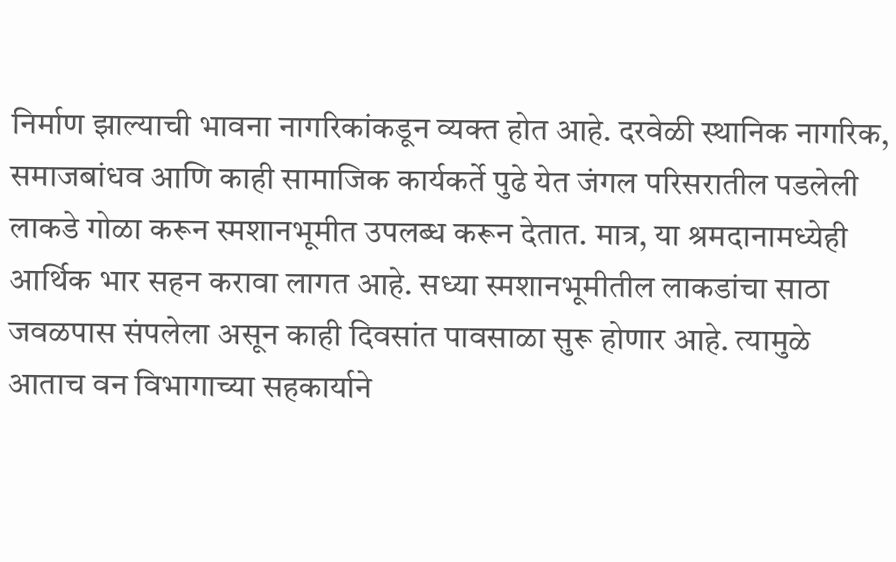निर्माण झाल्याची भावना नागरिकांकडून व्यक्त होत आहे. दरवेळी स्थानिक नागरिक, समाजबांधव आणि काही सामाजिक कार्यकर्ते पुढे येत जंगल परिसरातील पडलेली लाकडे गोळा करून स्मशानभूमीत उपलब्ध करून देतात. मात्र, या श्रमदानामध्येही आर्थिक भार सहन करावा लागत आहे. सध्या स्मशानभूमीतील लाकडांचा साठा जवळपास संपलेला असून काही दिवसांत पावसाळा सुरू होणार आहे. त्यामुळे आताच वन विभागाच्या सहकार्याने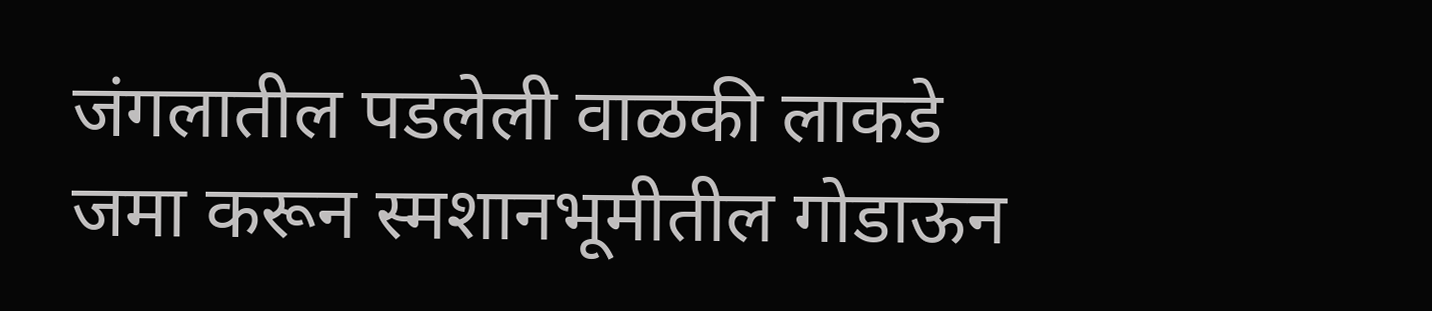जंगलातील पडलेली वाळकी लाकडे जमा करून स्मशानभूमीतील गोडाऊन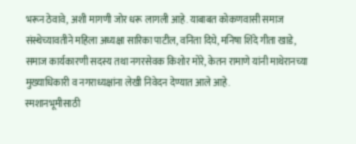भरून ठेवावे, अशी मागणी जोर धरू लागली आहे. याबाबत कोकणवासी समाज संस्थेच्यावतीने महिला अध्यक्षा सारिका पाटील, वनिता दिघे, मनिषा शिंदे गीता खाडे, समाज कार्यकारणी सदस्य तथा नगरसेवक किशोर मोरे, केतन रामाणे यांनी माथेरानच्या मुख्याधिकारी व नगराध्यक्षांना लेखी निवेदन देण्यात आले आहे.
स्मशानभूमीसाठी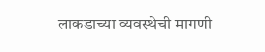लाकडाच्या व्यवस्थेची मागणी